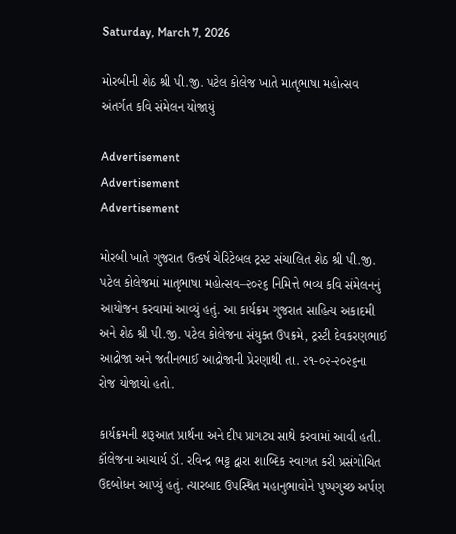Saturday, March 7, 2026

મોરબીની શેઠ શ્રી પી.જી. પટેલ કોલેજ ખાતે માતૃભાષા મહોત્સવ અંતર્ગત કવિ સંમેલન યોજાયું

Advertisement
Advertisement
Advertisement

મોરબી ખાતે ગુજરાત ઉત્કર્ષ ચેરિટેબલ ટ્રસ્ટ સંચાલિત શેઠ શ્રી પી.જી. પટેલ કોલેજમાં માતૃભાષા મહોત્સવ–૨૦૨૬ નિમિત્તે ભવ્ય કવિ સંમેલનનું આયોજન કરવામાં આવ્યું હતું. આ કાર્યક્રમ ગુજરાત સાહિત્ય અકાદમી અને શેઠ શ્રી પી.જી. પટેલ કોલેજના સંયુક્ત ઉપક્રમે, ટ્રસ્ટી દેવકરણભાઈ આદ્રોજા અને જતીનભાઈ આદ્રોજાની પ્રેરણાથી તા. ૨૧-૦૨-૨૦૨૬ના રોજ યોજાયો હતો.

કાર્યક્રમની શરૂઆત પ્રાર્થના અને દીપ પ્રાગટ્ય સાથે કરવામાં આવી હતી. કૉલેજના આચાર્ય ડૉ. રવિન્દ્ર ભટ્ટ દ્વારા શાબ્દિક સ્વાગત કરી પ્રસંગોચિત ઉદબોધન આપ્યું હતું. ત્યારબાદ ઉપસ્થિત મહાનુભાવોને પુષ્પગુચ્છ અર્પણ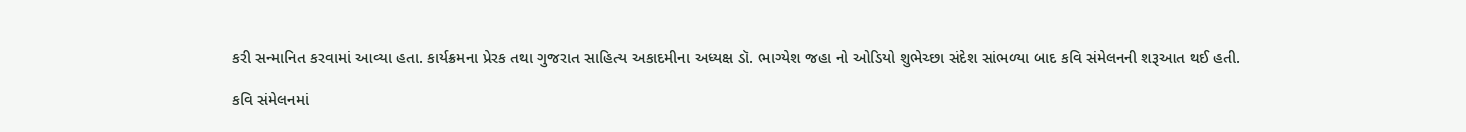કરી સન્માનિત કરવામાં આવ્યા હતા. કાર્યક્રમના પ્રેરક તથા ગુજરાત સાહિત્ય અકાદમીના અધ્યક્ષ ડૉ. ભાગ્યેશ જહા નો ઓડિયો શુભેચ્છા સંદેશ સાંભળ્યા બાદ કવિ સંમેલનની શરૂઆત થઈ હતી.

કવિ સંમેલનમાં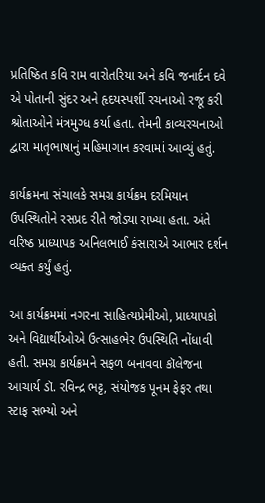પ્રતિષ્ઠિત કવિ રામ વારોતરિયા અને કવિ જનાર્દન દવે એ પોતાની સુંદર અને હૃદયસ્પર્શી રચનાઓ રજૂ કરી શ્રોતાઓને મંત્રમુગ્ધ કર્યા હતા. તેમની કાવ્યરચનાઓ દ્વારા માતૃભાષાનું મહિમાગાન કરવામાં આવ્યું હતું.

કાર્યક્રમના સંચાલકે સમગ્ર કાર્યક્રમ દરમિયાન ઉપસ્થિતોને રસપ્રદ રીતે જોડ્યા રાખ્યા હતા. અંતે વરિષ્ઠ પ્રાધ્યાપક અનિલભાઈ કંસારાએ આભાર દર્શન વ્યક્ત કર્યું હતું.

આ કાર્યક્રમમાં નગરના સાહિત્યપ્રેમીઓ, પ્રાધ્યાપકો અને વિદ્યાર્થીઓએ ઉત્સાહભેર ઉપસ્થિતિ નોંધાવી હતી. સમગ્ર કાર્યક્રમને સફળ બનાવવા કૉલેજના આચાર્ય ડૉ. રવિન્દ્ર ભટ્ટ, સંયોજક પૂનમ ફેફર તથા સ્ટાફ સભ્યો અને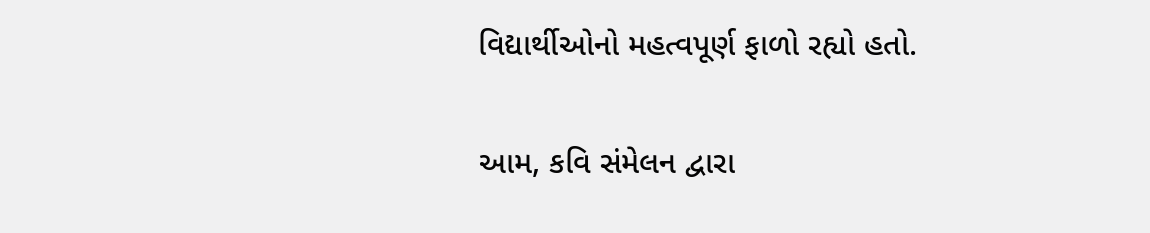વિદ્યાર્થીઓનો મહત્વપૂર્ણ ફાળો રહ્યો હતો.

આમ, કવિ સંમેલન દ્વારા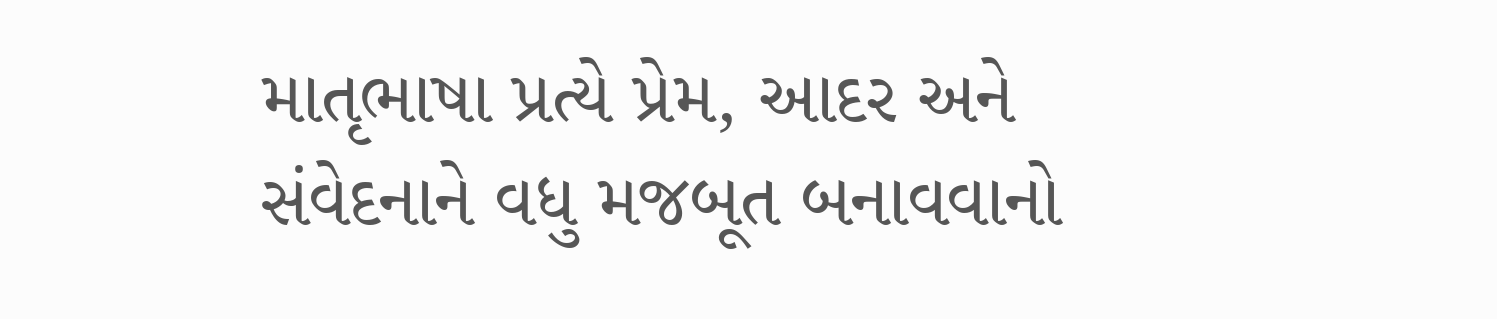માતૃભાષા પ્રત્યે પ્રેમ, આદર અને સંવેદનાને વધુ મજબૂત બનાવવાનો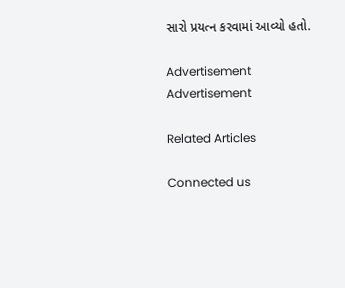સારો પ્રયત્ન કરવામાં આવ્યો હતો.

Advertisement
Advertisement

Related Articles

Connected us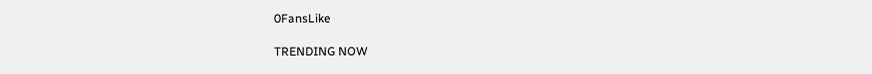0FansLike

TRENDING NOW